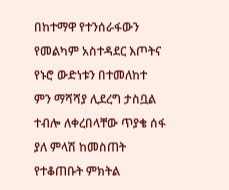በከተማዋ የተንሰራፋውን የመልካም አስተዳደር እጦትና የኑሮ ውድነቱን በተመለከተ ምን ማሻሻያ ሊደረግ ታስቧል ተብሎ ለቀረበላቸው ጥያቄ ሰፋ ያለ ምላሽ ከመስጠት የተቆጠቡት ምክትል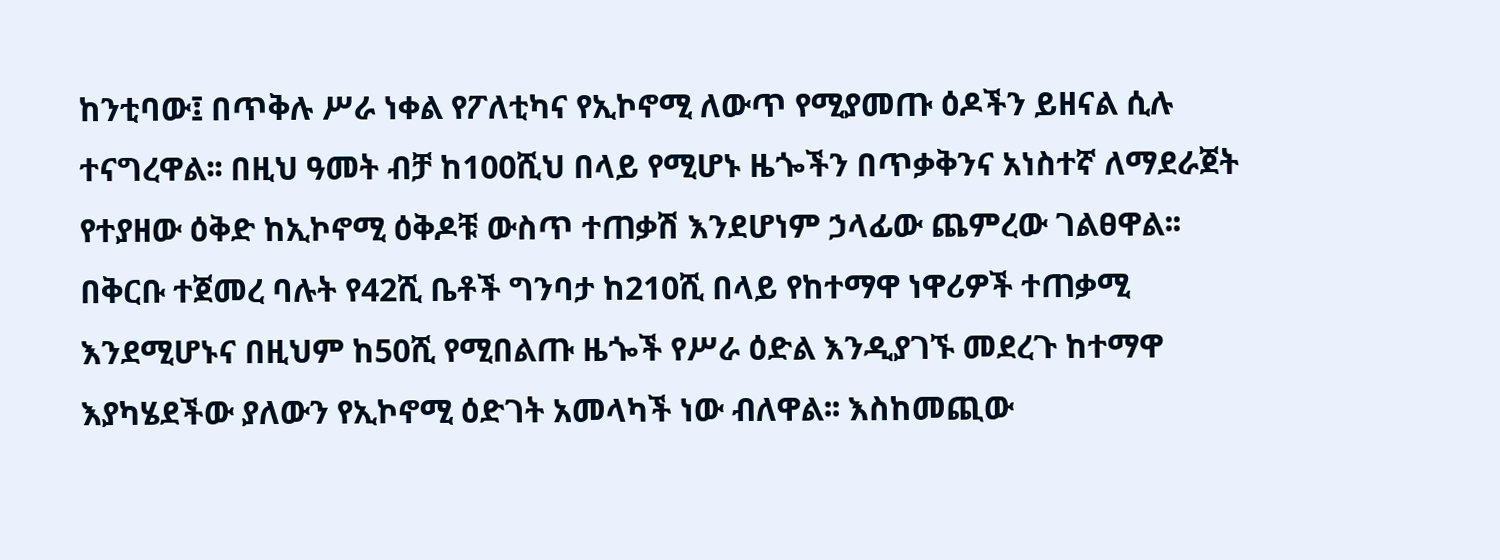ከንቲባው፤ በጥቅሉ ሥራ ነቀል የፖለቲካና የኢኮኖሚ ለውጥ የሚያመጡ ዕዶችን ይዘናል ሲሉ ተናግረዋል፡፡ በዚህ ዓመት ብቻ ከ100ሺህ በላይ የሚሆኑ ዜጐችን በጥቃቅንና አነስተኛ ለማደራጀት የተያዘው ዕቅድ ከኢኮኖሚ ዕቅዶቹ ውስጥ ተጠቃሽ እንደሆነም ኃላፊው ጨምረው ገልፀዋል፡፡
በቅርቡ ተጀመረ ባሉት የ42ሺ ቤቶች ግንባታ ከ210ሺ በላይ የከተማዋ ነዋሪዎች ተጠቃሚ እንደሚሆኑና በዚህም ከ50ሺ የሚበልጡ ዜጐች የሥራ ዕድል እንዲያገኙ መደረጉ ከተማዋ እያካሄደችው ያለውን የኢኮኖሚ ዕድገት አመላካች ነው ብለዋል፡፡ እስከመጪው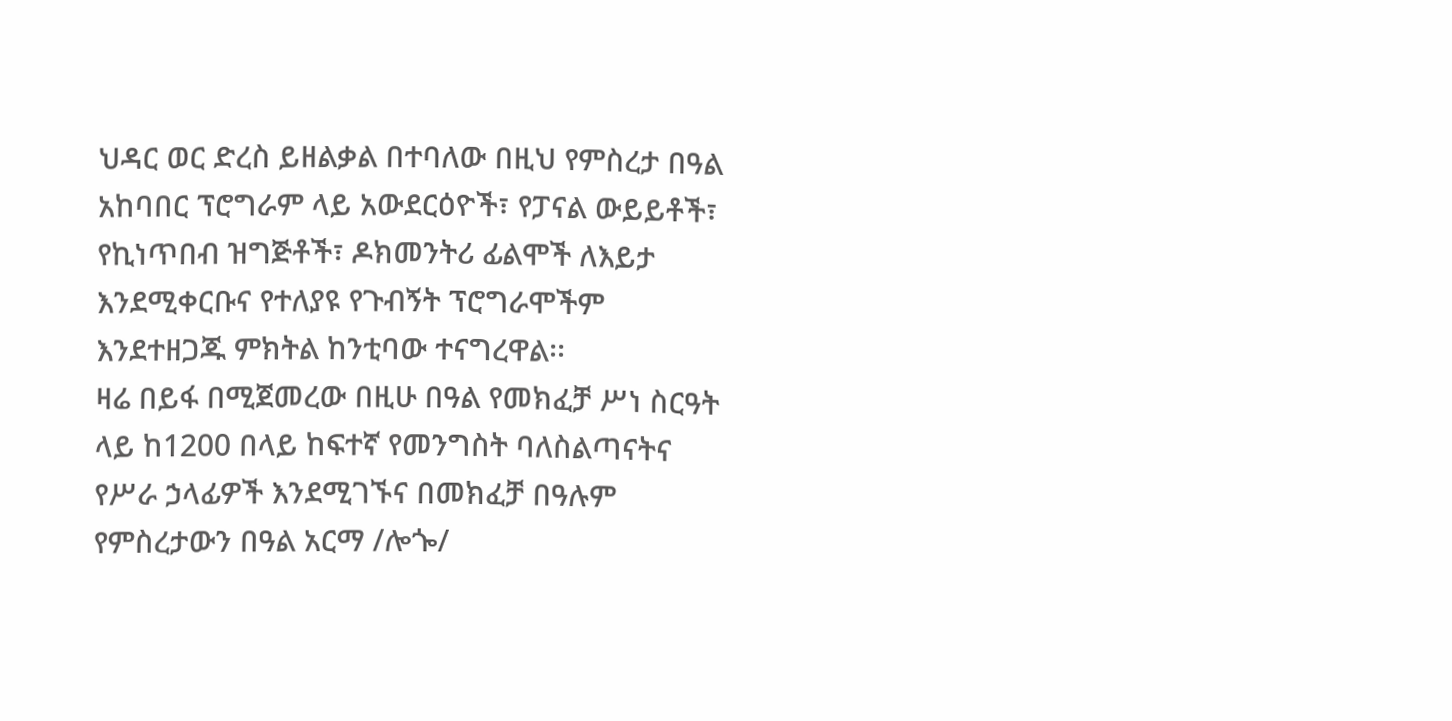ህዳር ወር ድረስ ይዘልቃል በተባለው በዚህ የምስረታ በዓል አከባበር ፕሮግራም ላይ አውደርዕዮች፣ የፓናል ውይይቶች፣ የኪነጥበብ ዝግጅቶች፣ ዶክመንትሪ ፊልሞች ለእይታ እንደሚቀርቡና የተለያዩ የጉብኝት ፕሮግራሞችም እንደተዘጋጁ ምክትል ከንቲባው ተናግረዋል፡፡
ዛሬ በይፋ በሚጀመረው በዚሁ በዓል የመክፈቻ ሥነ ስርዓት ላይ ከ1200 በላይ ከፍተኛ የመንግስት ባለስልጣናትና የሥራ ኃላፊዎች እንደሚገኙና በመክፈቻ በዓሉም የምስረታውን በዓል አርማ /ሎጐ/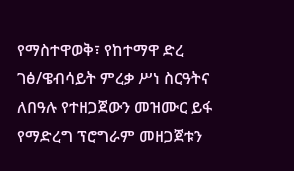የማስተዋወቅ፣ የከተማዋ ድረ ገፅ/ዌብሳይት ምረቃ ሥነ ስርዓትና ለበዓሉ የተዘጋጀውን መዝሙር ይፋ የማድረግ ፕሮግራም መዘጋጀቱን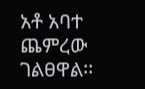አቶ አባተ ጨምረው ገልፀዋል፡፡